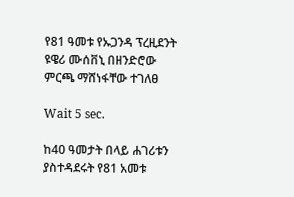የ81 ዓመቱ የኡጋንዳ ፕረዚደንት ዩዌሪ ሙሰቨኒ በዘንድሮው ምርጫ ማሸነፋቸው ተገለፀ

Wait 5 sec.

ከ40 ዓመታት በላይ ሐገሪቱን ያስተዳደሩት የ81 አመቱ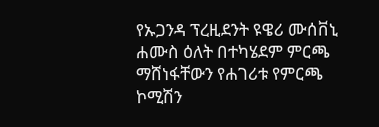የኡጋንዳ ፕረዚደንት ዩዌሪ ሙሰቨኒ ሐሙስ ዕለት በተካሄደም ምርጫ ማሸነፋቸውን የሐገሪቱ የምርጫ ኮሚሽን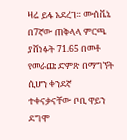ዛሬ ይፋ አደረገ። ሙሰቬኔ በ7ኛው ጠቅላላ ምርጫ ያሸነፉት 71.65 በመቶ የመራጩ ድምጽ በማግኘት ሲሆን ቀንደኛ ተቀናቃናቸው ቦቢ ዋይን ደግሞ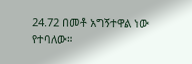24.72 በመቶ አግኝተዋል ነው የተባለው።